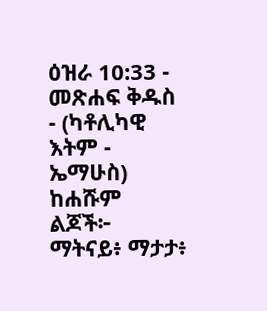ዕዝራ 10:33 - መጽሐፍ ቅዱስ - (ካቶሊካዊ እትም - ኤማሁስ) ከሐሹም ልጆች፦ ማትናይ፥ ማታታ፥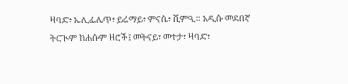ዛባድ፥ ኤሊፌሌጥ፥ ይሬማይ፥ ምናሴ፥ ሺምዒ። አዲሱ መደበኛ ትርጒም ከሐሱም ዘሮች፤ መትናይ፣ መተታ፣ ዛባድ፣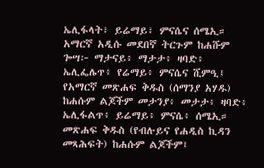ኤሊፋላት፣ ይሬማይ፣ ምናሴና ሰሜኢ። አማርኛ አዲሱ መደበኛ ትርጉም ከሐሹም ጐሣ፦ ማታናይ፥ ማታታ፥ ዛባድ፥ ኤሊፌሌጥ፥ የሬማይ፥ ምናሴና ሺምዒ፤ የአማርኛ መጽሐፍ ቅዱስ (ሰማንያ አሃዱ) ከሐሱም ልጆችም መታንያ፥ መታታ፥ ዛባድ፥ ኤሊፋልጥ፥ ይሬማይ፥ ምናሴ፥ ሰሜኢ። መጽሐፍ ቅዱስ (የብሉይና የሐዲስ ኪዳን መጻሕፍት) ከሐሱም ልጆችም፤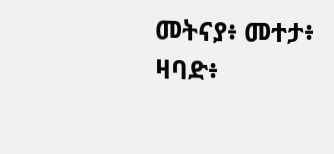መትናያ፥ መተታ፥ ዛባድ፥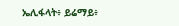ኤሊፋላት፥ ይሬማይ፥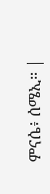ምናሴ፥ ሰሜኢ። |